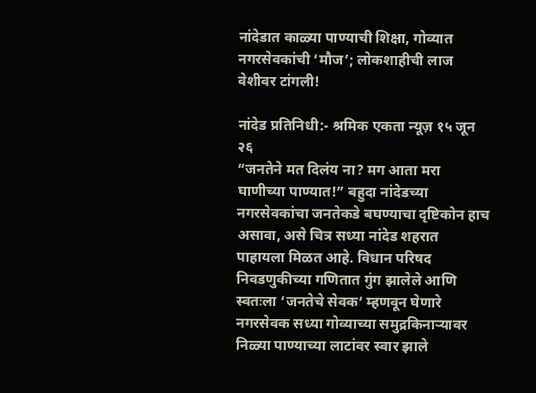नांदेडात काळ्या पाण्याची शिक्षा, गोव्यात नगरसेवकांची ‘मौज’; लोकशाहीची लाज वेशीवर टांगली!

नांदेड प्रतिनिधी:- श्रमिक एकता न्यूज़ १५ जून २६
“जनतेने मत दिलंय ना? मग आता मरा घाणीच्या पाण्यात!” बहुदा नांदेडच्या नगरसेवकांचा जनतेकडे बघण्याचा दृष्टिकोन हाच असावा, असे चित्र सध्या नांदेड शहरात पाहायला मिळत आहे. विधान परिषद निवडणुकीच्या गणितात गुंग झालेले आणि स्वतःला ‘जनतेचे सेवक‘ म्हणवून घेणारे नगरसेवक सध्या गोव्याच्या समुद्रकिनाऱ्यावर निळ्या पाण्याच्या लाटांवर स्वार झाले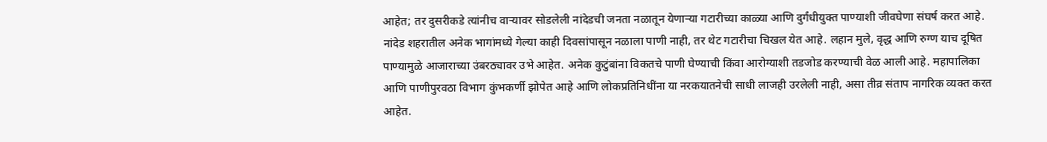आहेत; तर दुसरीकडे त्यांनीच वाऱ्यावर सोडलेली नांदेडची जनता नळातून येणाऱ्या गटारीच्या काळ्या आणि दुर्गंधीयुक्त पाण्याशी जीवघेणा संघर्ष करत आहे.
नांदेड शहरातील अनेक भागांमध्ये गेल्या काही दिवसांपासून नळाला पाणी नाही, तर थेट गटारीचा चिखल येत आहे. लहान मुले, वृद्ध आणि रुग्ण याच दूषित पाण्यामुळे आजाराच्या उंबरठ्यावर उभे आहेत. अनेक कुटुंबांना विकतचे पाणी घेण्याची किंवा आरोग्याशी तडजोड करण्याची वेळ आली आहे. महापालिका आणि पाणीपुरवठा विभाग कुंभकर्णी झोपेत आहे आणि लोकप्रतिनिधींना या नरकयातनेची साधी लाजही उरलेली नाही, असा तीव्र संताप नागरिक व्यक्त करत आहेत.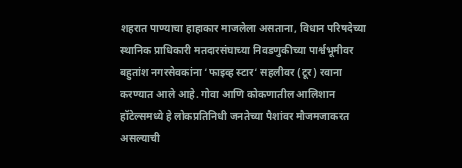शहरात पाण्याचा हाहाकार माजलेला असताना, विधान परिषदेच्या स्थानिक प्राधिकारी मतदारसंघाच्या निवडणुकीच्या पार्श्वभूमीवर बहुतांश नगरसेवकांना ‘फाइव्ह स्टार‘ सहलीवर (टूर) रवाना करण्यात आले आहे. गोवा आणि कोकणातील आलिशान हॉटेल्समध्ये हे लोकप्रतिनिधी जनतेच्या पैशांवर मौजमजाकरत असल्याची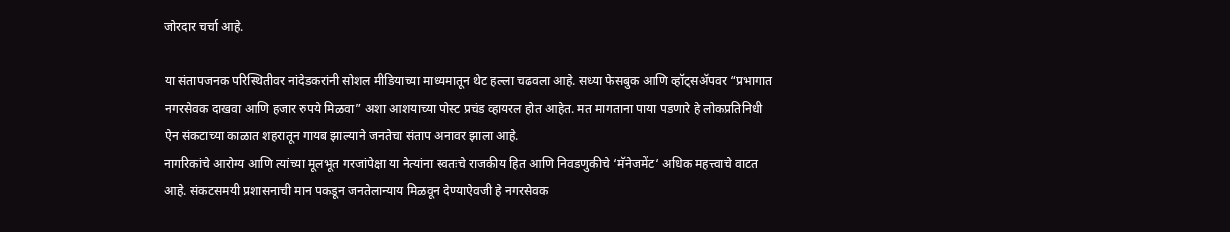जोरदार चर्चा आहे.

या संतापजनक परिस्थितीवर नांदेडकरांनी सोशल मीडियाच्या माध्यमातून थेट हल्ला चढवला आहे. सध्या फेसबुक आणि व्हॉट्सॲपवर “प्रभागात नगरसेवक दाखवा आणि हजार रुपये मिळवा” अशा आशयाच्या पोस्ट प्रचंड व्हायरल होत आहेत. मत मागताना पाया पडणारे हे लोकप्रतिनिधी ऐन संकटाच्या काळात शहरातून गायब झाल्याने जनतेचा संताप अनावर झाला आहे.
नागरिकांचे आरोग्य आणि त्यांच्या मूलभूत गरजांपेक्षा या नेत्यांना स्वतःचे राजकीय हित आणि निवडणुकीचे ‘मॅनेजमेंट‘ अधिक महत्त्वाचे वाटत आहे. संकटसमयी प्रशासनाची मान पकडून जनतेलान्याय मिळवून देण्याऐवजी हे नगरसेवक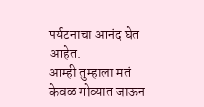पर्यटनाचा आनंद घेत आहेत.
आम्ही तुम्हाला मतं केवळ गोव्यात जाऊन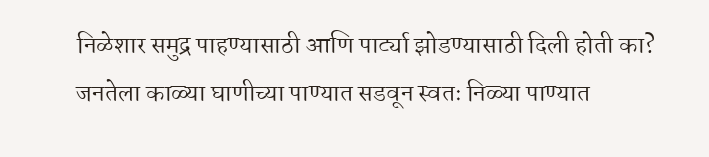निळेशार समुद्र पाहण्यासाठी आणि पार्ट्या झोडण्यासाठी दिली होती का? जनतेला काळ्या घाणीच्या पाण्यात सडवून स्वतः निळ्या पाण्यात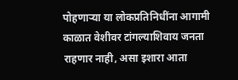पोहणाऱ्या या लोकप्रतिनिधींना आगामी काळात वेशीवर टांगल्याशिवाय जनता राहणार नाही, असा इशारा आता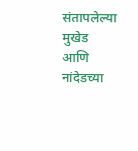संतापलेल्या मुखेड आणि नांदेडच्या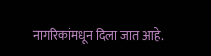नागरिकांमधून दिला जात आहे.